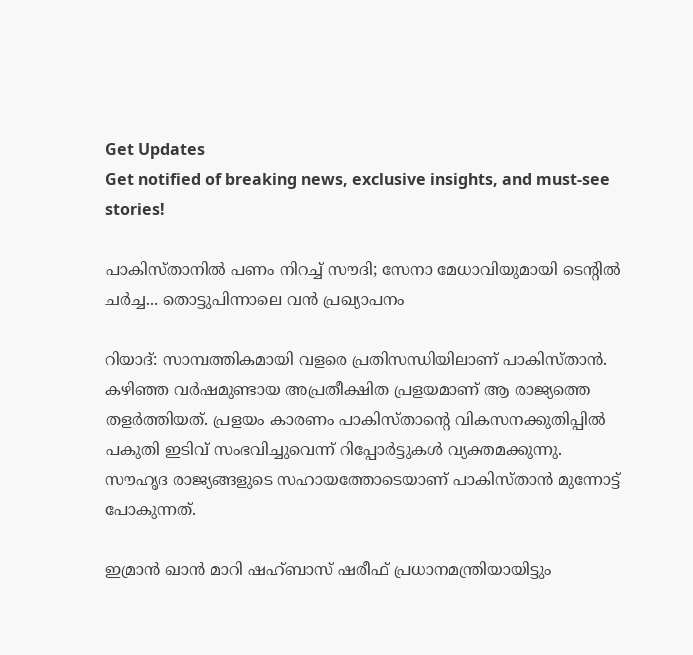Get Updates
Get notified of breaking news, exclusive insights, and must-see stories!

പാകിസ്താനില്‍ പണം നിറച്ച് സൗദി; സേനാ മേധാവിയുമായി ടെന്റില്‍ ചര്‍ച്ച... തൊട്ടുപിന്നാലെ വന്‍ പ്രഖ്യാപനം

റിയാദ്: സാമ്പത്തികമായി വളരെ പ്രതിസന്ധിയിലാണ് പാകിസ്താന്‍. കഴിഞ്ഞ വര്‍ഷമുണ്ടായ അപ്രതീക്ഷിത പ്രളയമാണ് ആ രാജ്യത്തെ തളര്‍ത്തിയത്. പ്രളയം കാരണം പാകിസ്താന്റെ വികസനക്കുതിപ്പില്‍ പകുതി ഇടിവ് സംഭവിച്ചുവെന്ന് റിപ്പോര്‍ട്ടുകള്‍ വ്യക്തമക്കുന്നു. സൗഹൃദ രാജ്യങ്ങളുടെ സഹായത്തോടെയാണ് പാകിസ്താന്‍ മുന്നോട്ട് പോകുന്നത്.

ഇമ്രാന്‍ ഖാന്‍ മാറി ഷഹ്ബാസ് ഷരീഫ് പ്രധാനമന്ത്രിയായിട്ടും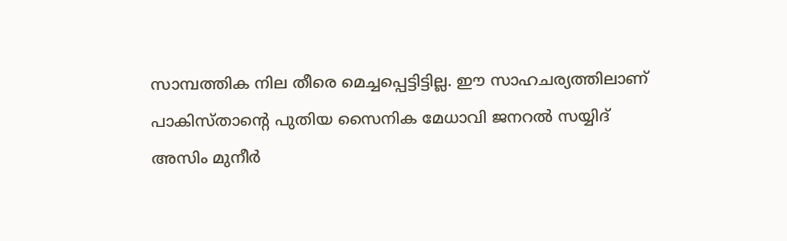സാമ്പത്തിക നില തീരെ മെച്ചപ്പെട്ടിട്ടില്ല. ഈ സാഹചര്യത്തിലാണ് പാകിസ്താന്റെ പുതിയ സൈനിക മേധാവി ജനറല്‍ സയ്യിദ് അസിം മുനീര്‍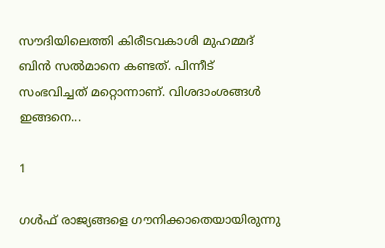സൗദിയിലെത്തി കിരീടവകാശി മുഹമ്മദ് ബിന്‍ സല്‍മാനെ കണ്ടത്. പിന്നീട് സംഭവിച്ചത് മറ്റൊന്നാണ്. വിശദാംശങ്ങള്‍ ഇങ്ങനെ...

1

ഗള്‍ഫ് രാജ്യങ്ങളെ ഗൗനിക്കാതെയായിരുന്നു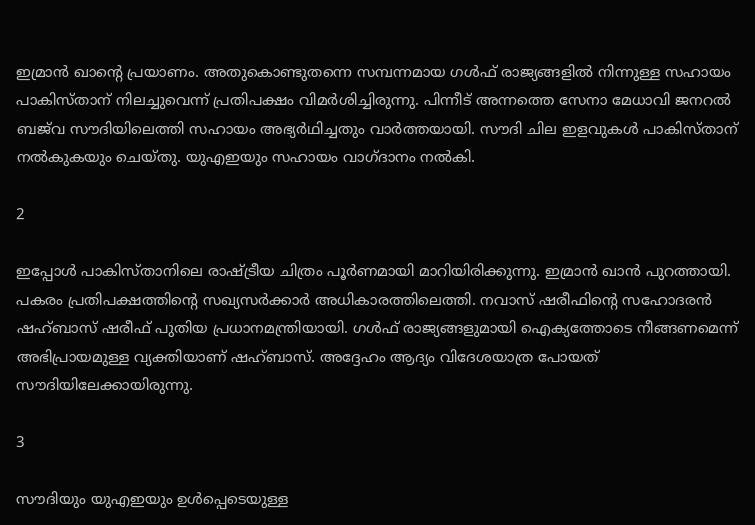ഇമ്രാന്‍ ഖാന്റെ പ്രയാണം. അതുകൊണ്ടുതന്നെ സമ്പന്നമായ ഗള്‍ഫ് രാജ്യങ്ങളില്‍ നിന്നുള്ള സഹായം പാകിസ്താന് നിലച്ചുവെന്ന് പ്രതിപക്ഷം വിമര്‍ശിച്ചിരുന്നു. പിന്നീട് അന്നത്തെ സേനാ മേധാവി ജനറല്‍ ബജ്‌വ സൗദിയിലെത്തി സഹായം അഭ്യര്‍ഥിച്ചതും വാര്‍ത്തയായി. സൗദി ചില ഇളവുകള്‍ പാകിസ്താന് നല്‍കുകയും ചെയ്തു. യുഎഇയും സഹായം വാഗ്ദാനം നല്‍കി.

2

ഇപ്പോള്‍ പാകിസ്താനിലെ രാഷ്ട്രീയ ചിത്രം പൂര്‍ണമായി മാറിയിരിക്കുന്നു. ഇമ്രാന്‍ ഖാന്‍ പുറത്തായി. പകരം പ്രതിപക്ഷത്തിന്റെ സഖ്യസര്‍ക്കാര്‍ അധികാരത്തിലെത്തി. നവാസ് ഷരീഫിന്റെ സഹോദരന്‍ ഷഹ്ബാസ് ഷരീഫ് പുതിയ പ്രധാനമന്ത്രിയായി. ഗള്‍ഫ് രാജ്യങ്ങളുമായി ഐക്യത്തോടെ നീങ്ങണമെന്ന് അഭിപ്രായമുള്ള വ്യക്തിയാണ് ഷഹ്ബാസ്. അദ്ദേഹം ആദ്യം വിദേശയാത്ര പോയത് സൗദിയിലേക്കായിരുന്നു.

3

സൗദിയും യുഎഇയും ഉള്‍പ്പെടെയുള്ള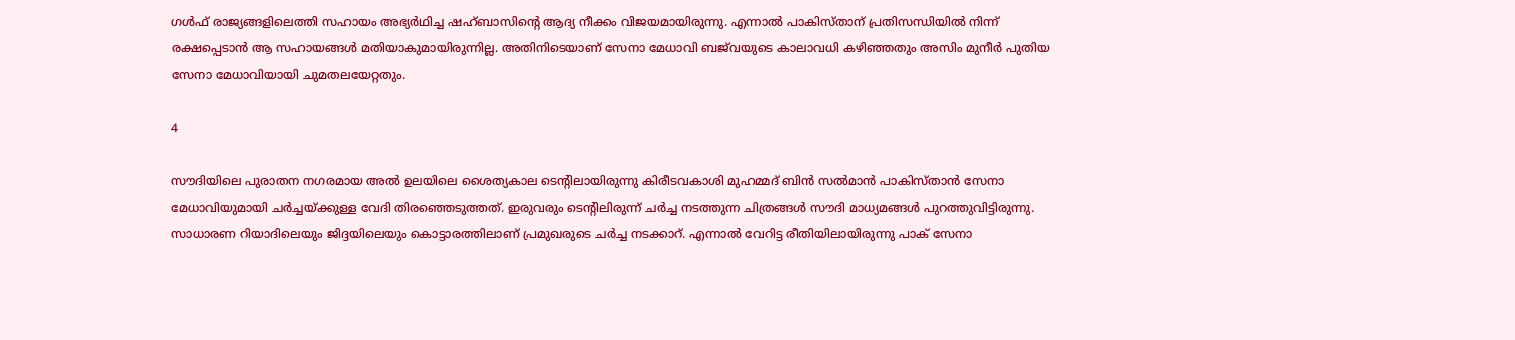ഗള്‍ഫ് രാജ്യങ്ങളിലെത്തി സഹായം അഭ്യര്‍ഥിച്ച ഷഹ്ബാസിന്റെ ആദ്യ നീക്കം വിജയമായിരുന്നു. എന്നാല്‍ പാകിസ്താന് പ്രതിസന്ധിയില്‍ നിന്ന് രക്ഷപ്പെടാന്‍ ആ സഹായങ്ങള്‍ മതിയാകുമായിരുന്നില്ല. അതിനിടെയാണ് സേനാ മേധാവി ബജ്‌വയുടെ കാലാവധി കഴിഞ്ഞതും അസിം മുനീര്‍ പുതിയ സേനാ മേധാവിയായി ചുമതലയേറ്റതും.

4

സൗദിയിലെ പുരാതന നഗരമായ അല്‍ ഉലയിലെ ശൈത്യകാല ടെന്റിലായിരുന്നു കിരീടവകാശി മുഹമ്മദ് ബിന്‍ സല്‍മാന്‍ പാകിസ്താന്‍ സേനാ മേധാവിയുമായി ചര്‍ച്ചയ്ക്കുള്ള വേദി തിരഞ്ഞെടുത്തത്. ഇരുവരും ടെന്റിലിരുന്ന് ചര്‍ച്ച നടത്തുന്ന ചിത്രങ്ങള്‍ സൗദി മാധ്യമങ്ങള്‍ പുറത്തുവിട്ടിരുന്നു. സാധാരണ റിയാദിലെയും ജിദ്ദയിലെയും കൊട്ടാരത്തിലാണ് പ്രമുഖരുടെ ചര്‍ച്ച നടക്കാറ്. എന്നാല്‍ വേറിട്ട രീതിയിലായിരുന്നു പാക് സേനാ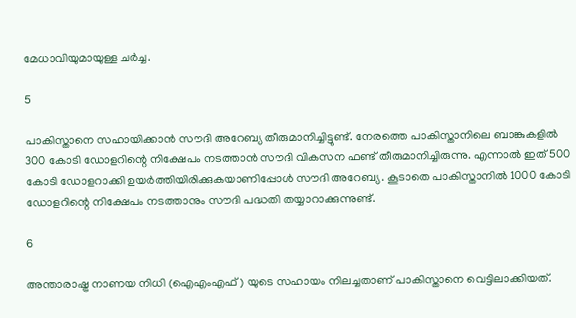മേധാവിയുമായുള്ള ചര്‍ച്ച.

5

പാകിസ്താനെ സഹായിക്കാന്‍ സൗദി അറേബ്യ തീരുമാനിച്ചിട്ടുണ്ട്. നേരത്തെ പാകിസ്താനിലെ ബാങ്കുകളില്‍ 300 കോടി ഡോളറിന്റെ നിക്ഷേപം നടത്താന്‍ സൗദി വികസന ഫണ്ട് തീരുമാനിച്ചിരുന്നു. എന്നാല്‍ ഇത് 500 കോടി ഡോളറാക്കി ഉയര്‍ത്തിയിരിക്കുകയാണിപ്പോള്‍ സൗദി അറേബ്യ. കൂടാതെ പാകിസ്താനില്‍ 1000 കോടി ഡോളറിന്റെ നിക്ഷേപം നടത്താനും സൗദി പദ്ധതി തയ്യാറാക്കുന്നുണ്ട്.

6

അന്താരാഷ്ട്ര നാണയ നിധി (ഐഎംഎഫ്) യുടെ സഹായം നിലച്ചതാണ് പാകിസ്താനെ വെട്ടിലാക്കിയത്.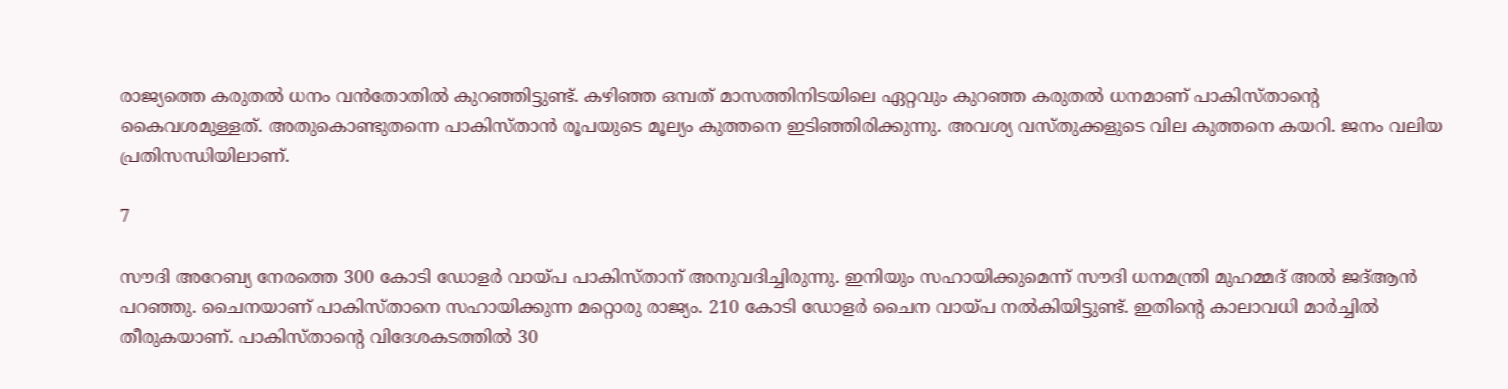രാജ്യത്തെ കരുതല്‍ ധനം വന്‍തോതില്‍ കുറഞ്ഞിട്ടുണ്ട്. കഴിഞ്ഞ ഒമ്പത് മാസത്തിനിടയിലെ ഏറ്റവും കുറഞ്ഞ കരുതല്‍ ധനമാണ് പാകിസ്താന്റെ കൈവശമുള്ളത്. അതുകൊണ്ടുതന്നെ പാകിസ്താന്‍ രൂപയുടെ മൂല്യം കുത്തനെ ഇടിഞ്ഞിരിക്കുന്നു. അവശ്യ വസ്തുക്കളുടെ വില കുത്തനെ കയറി. ജനം വലിയ പ്രതിസന്ധിയിലാണ്.

7

സൗദി അറേബ്യ നേരത്തെ 300 കോടി ഡോളര്‍ വായ്പ പാകിസ്താന് അനുവദിച്ചിരുന്നു. ഇനിയും സഹായിക്കുമെന്ന് സൗദി ധനമന്ത്രി മുഹമ്മദ് അല്‍ ജദ്ആന്‍ പറഞ്ഞു. ചൈനയാണ് പാകിസ്താനെ സഹായിക്കുന്ന മറ്റൊരു രാജ്യം. 210 കോടി ഡോളര്‍ ചൈന വായ്പ നല്‍കിയിട്ടുണ്ട്. ഇതിന്റെ കാലാവധി മാര്‍ച്ചില്‍ തീരുകയാണ്. പാകിസ്താന്റെ വിദേശകടത്തില്‍ 30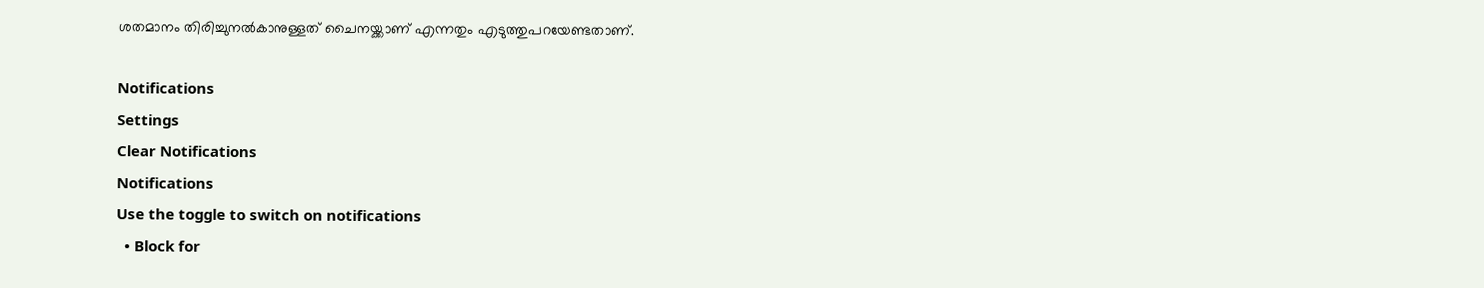ശതമാനം തിരിച്ചുനല്‍കാനുള്ളത് ചൈനയ്ക്കാണ് എന്നതും എടുത്തുപറയേണ്ടതാണ്.

Notifications
Settings
Clear Notifications
Notifications
Use the toggle to switch on notifications
  • Block for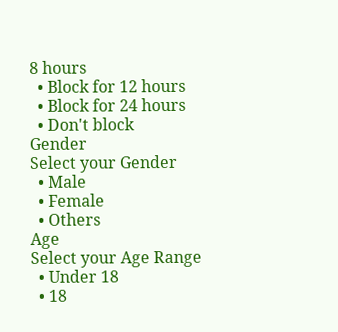8 hours
  • Block for 12 hours
  • Block for 24 hours
  • Don't block
Gender
Select your Gender
  • Male
  • Female
  • Others
Age
Select your Age Range
  • Under 18
  • 18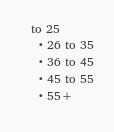to 25
  • 26 to 35
  • 36 to 45
  • 45 to 55
  • 55+